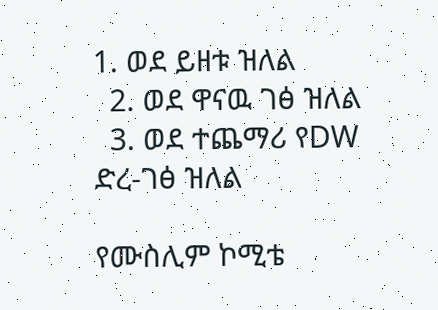1. ወደ ይዘቱ ዝለል
  2. ወደ ዋናዉ ገፅ ዝለል
  3. ወደ ተጨማሪ የDW ድረ-ገፅ ዝለል

የሙስሊም ኮሚቴ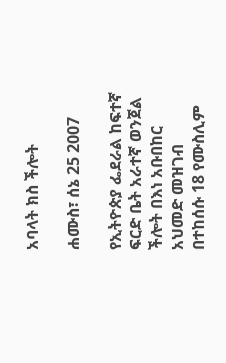አባላት ክስ ችሎት

ሐሙስ፣ ሰኔ 25 2007

የኢትዮጵያ ፌደራል ከፍተኛ ፍርድ ቤት አራተኛ ወንጀል ችሎት በእነ አቡበከር አህመድ መዝገብ በተከሰሱ 18 የሙስሊም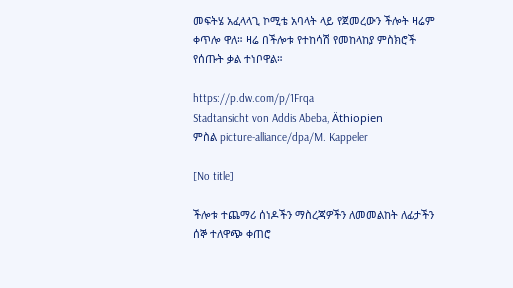መፍትሄ አፈላላጊ ኮሚቴ አባላት ላይ የጀመረውን ችሎት ዛሬም ቀጥሎ ዋለ። ዛሬ በችሎቱ የተከሳሽ የመከላከያ ምስክሮች የሰጡት ቃል ተነቦዋል።

https://p.dw.com/p/1Frqa
Stadtansicht von Addis Abeba, Äthiopien
ምስል picture-alliance/dpa/M. Kappeler

[No title]

ችሎቱ ተጨማሪ ሰነዶችን ማስረጃዎችን ለመመልከት ለፊታችን ሰኞ ተለዋጭ ቀጠሮ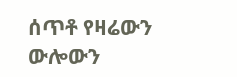ሰጥቶ የዛሬውን ውሎውን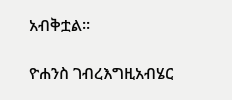አብቅቷል።

ዮሐንስ ገብረእግዚአብሄር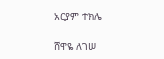አርያም ተክሌ

ሸዋዬ ለገሠ